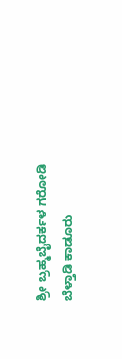ಶ್ರೀ ಬ್ರಹ್ಮಬೈದರ್ಕಳ ಗರೋಡಿ ಬೆಳ್ತಾಡಿ ಕಾಡೂರು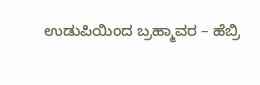ಉಡುಪಿಯಿಂದ ಬ್ರಹ್ಮಾವರ – ಹೆಬ್ರಿ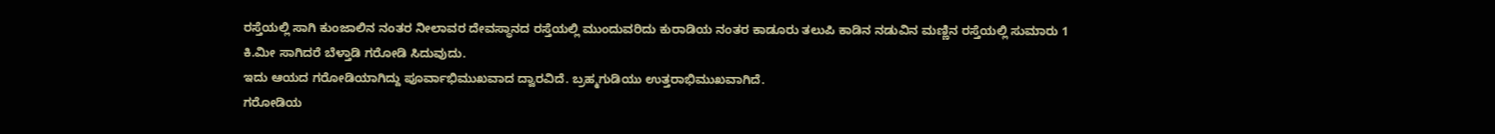ರಸ್ತೆಯಲ್ಲಿ ಸಾಗಿ ಕುಂಜಾಲಿನ ನಂತರ ನೀಲಾವರ ದೇವಸ್ಥಾನದ ರಸ್ತೆಯಲ್ಲಿ ಮುಂದುವರಿದು ಕುರಾಡಿಯ ನಂತರ ಕಾಡೂರು ತಲುಪಿ ಕಾಡಿನ ನಡುವಿನ ಮಣ್ಣಿನ ರಸ್ತೆಯಲ್ಲಿ ಸುಮಾರು 1 ಕಿ.ಮೀ ಸಾಗಿದರೆ ಬೆಳ್ತಾಡಿ ಗರೋಡಿ ಸಿದುವುದು.
ಇದು ಆಯದ ಗರೋಡಿಯಾಗಿದ್ದು ಪೂರ್ವಾಭಿಮುಖವಾದ ದ್ವಾರವಿದೆ. ಬ್ರಹ್ಮಗುಡಿಯು ಉತ್ತರಾಭಿಮುಖವಾಗಿದೆ.
ಗರೋಡಿಯ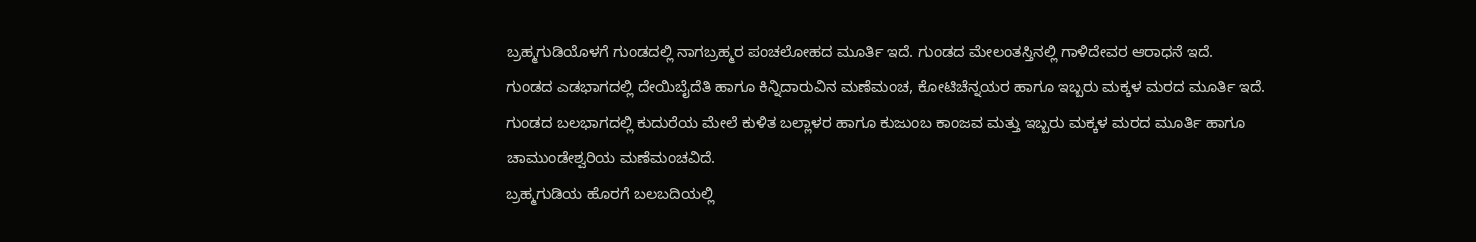ಬ್ರಹ್ಮಗುಡಿಯೊಳಗೆ ಗುಂಡದಲ್ಲಿ ನಾಗಬ್ರಹ್ಮರ ಪಂಚಲೋಹದ ಮೂರ್ತಿ ಇದೆ. ಗುಂಡದ ಮೇಲಂತಸ್ತಿನಲ್ಲಿ ಗಾಳಿದೇವರ ಆರಾಧನೆ ಇದೆ.
ಗುಂಡದ ಎಡಭಾಗದಲ್ಲಿ ದೇಯಿಬೈದೆತಿ ಹಾಗೂ ಕಿನ್ನಿದಾರುವಿನ ಮಣೆಮಂಚ, ಕೋಟಿಚೆನ್ನಯರ ಹಾಗೂ ಇಬ್ಬರು ಮಕ್ಕಳ ಮರದ ಮೂರ್ತಿ ಇದೆ.
ಗುಂಡದ ಬಲಭಾಗದಲ್ಲಿ ಕುದುರೆಯ ಮೇಲೆ ಕುಳಿತ ಬಲ್ಲಾಳರ ಹಾಗೂ ಕುಜುಂಬ ಕಾಂಜವ ಮತ್ತು ಇಬ್ಬರು ಮಕ್ಕಳ ಮರದ ಮೂರ್ತಿ ಹಾಗೂ ಚಾಮುಂಡೇಶ್ವರಿಯ ಮಣೆಮಂಚವಿದೆ.
ಬ್ರಹ್ಮಗುಡಿಯ ಹೊರಗೆ ಬಲಬದಿಯಲ್ಲಿ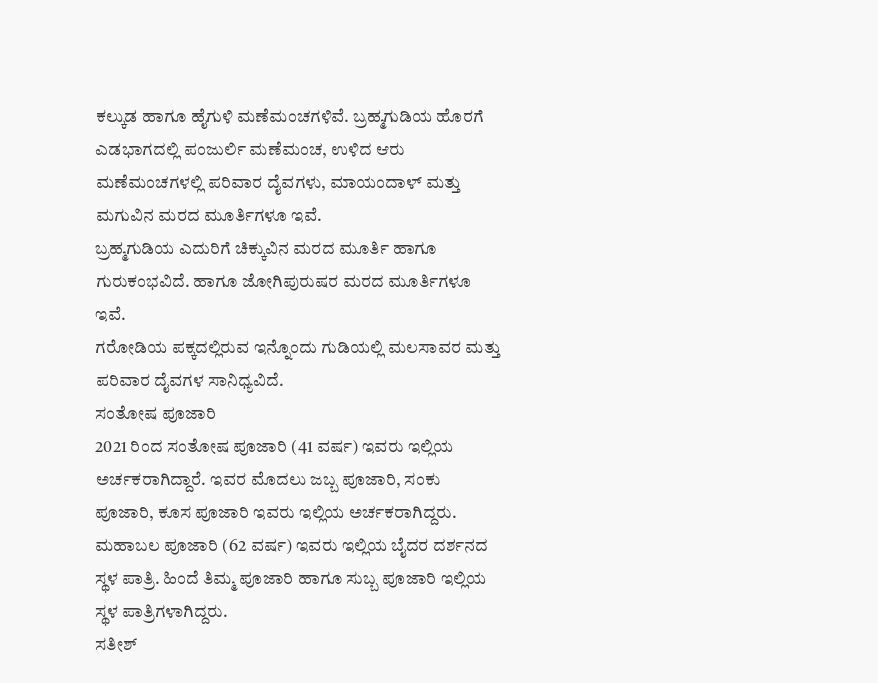ಕಲ್ಕುಡ ಹಾಗೂ ಹೈಗುಳಿ ಮಣೆಮಂಚಗಳಿವೆ. ಬ್ರಹ್ಮಗುಡಿಯ ಹೊರಗೆ ಎಡಭಾಗದಲ್ಲಿ ಪಂಜುರ್ಲಿ ಮಣೆಮಂಚ, ಉಳಿದ ಆರು ಮಣೆಮಂಚಗಳಲ್ಲಿ ಪರಿವಾರ ದೈವಗಳು, ಮಾಯಂದಾಳ್ ಮತ್ತು ಮಗುವಿನ ಮರದ ಮೂರ್ತಿಗಳೂ ಇವೆ.
ಬ್ರಹ್ಮಗುಡಿಯ ಎದುರಿಗೆ ಚಿಕ್ಕುವಿನ ಮರದ ಮೂರ್ತಿ ಹಾಗೂ ಗುರುಕಂಭವಿದೆ. ಹಾಗೂ ಜೋಗಿಪುರುಷರ ಮರದ ಮೂರ್ತಿಗಳೂ ಇವೆ.
ಗರೋಡಿಯ ಪಕ್ಕದಲ್ಲಿರುವ ಇನ್ನೊಂದು ಗುಡಿಯಲ್ಲಿ ಮಲಸಾವರ ಮತ್ತು ಪರಿವಾರ ದೈವಗಳ ಸಾನಿಧ್ಯವಿದೆ.
ಸಂತೋಷ ಪೂಜಾರಿ
2021 ರಿಂದ ಸಂತೋಷ ಪೂಜಾರಿ (41 ವರ್ಷ) ಇವರು ಇಲ್ಲಿಯ ಅರ್ಚಕರಾಗಿದ್ದಾರೆ. ಇವರ ಮೊದಲು ಜಬ್ಬ ಪೂಜಾರಿ, ಸಂಕು ಪೂಜಾರಿ, ಕೂಸ ಪೂಜಾರಿ ಇವರು ಇಲ್ಲಿಯ ಅರ್ಚಕರಾಗಿದ್ದರು.
ಮಹಾಬಲ ಪೂಜಾರಿ (62 ವರ್ಷ) ಇವರು ಇಲ್ಲಿಯ ಬೈದರ ದರ್ಶನದ ಸ್ಥಳ ಪಾತ್ರಿ. ಹಿಂದೆ ತಿಮ್ಮ ಪೂಜಾರಿ ಹಾಗೂ ಸುಬ್ಬ ಪೂಜಾರಿ ಇಲ್ಲಿಯ ಸ್ಥಳ ಪಾತ್ರಿಗಳಾಗಿದ್ದರು.
ಸತೀಶ್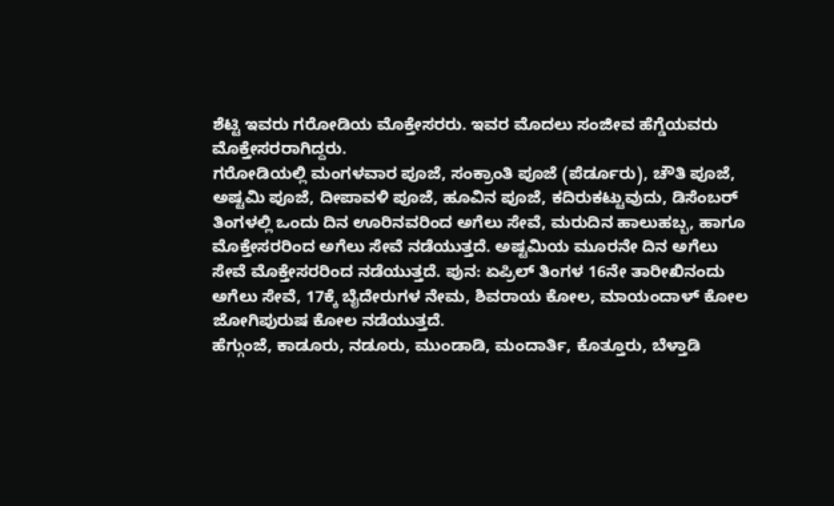ಶೆಟ್ಟಿ ಇವರು ಗರೋಡಿಯ ಮೊಕ್ತೇಸರರು. ಇವರ ಮೊದಲು ಸಂಜೀವ ಹೆಗ್ಡೆಯವರು ಮೊಕ್ತೇಸರರಾಗಿದ್ದರು.
ಗರೋಡಿಯಲ್ಲಿ ಮಂಗಳವಾರ ಪೂಜೆ, ಸಂಕ್ರಾಂತಿ ಪೂಜೆ (ಪೆರ್ಡೂರು), ಚೌತಿ ಪೂಜೆ, ಅಷ್ಟಮಿ ಪೂಜೆ, ದೀಪಾವಳಿ ಪೂಜೆ, ಹೂವಿನ ಪೂಜೆ, ಕದಿರುಕಟ್ಟುವುದು, ಡಿಸೆಂಬರ್ ತಿಂಗಳಲ್ಲಿ ಒಂದು ದಿನ ಊರಿನವರಿಂದ ಅಗೆಲು ಸೇವೆ, ಮರುದಿನ ಹಾಲುಹಬ್ಬ, ಹಾಗೂ ಮೊಕ್ತೇಸರರಿಂದ ಅಗೆಲು ಸೇವೆ ನಡೆಯುತ್ತದೆ. ಅಷ್ಟಮಿಯ ಮೂರನೇ ದಿನ ಅಗೆಲು ಸೇವೆ ಮೊಕ್ತೇಸರರಿಂದ ನಡೆಯುತ್ತದೆ. ಪುನ: ಏಪ್ರಿಲ್ ತಿಂಗಳ 16ನೇ ತಾರೀಖಿನಂದು ಅಗೆಲು ಸೇವೆ, 17ಕ್ಕೆ ಬೈದೇರುಗಳ ನೇಮ, ಶಿವರಾಯ ಕೋಲ, ಮಾಯಂದಾಳ್ ಕೋಲ ಜೋಗಿಪುರುಷ ಕೋಲ ನಡೆಯುತ್ತದೆ.
ಹೆಗ್ಗುಂಜೆ, ಕಾಡೂರು, ನಡೂರು, ಮುಂಡಾಡಿ, ಮಂದಾರ್ತಿ, ಕೊತ್ತೂರು, ಬೆಳ್ತಾಡಿ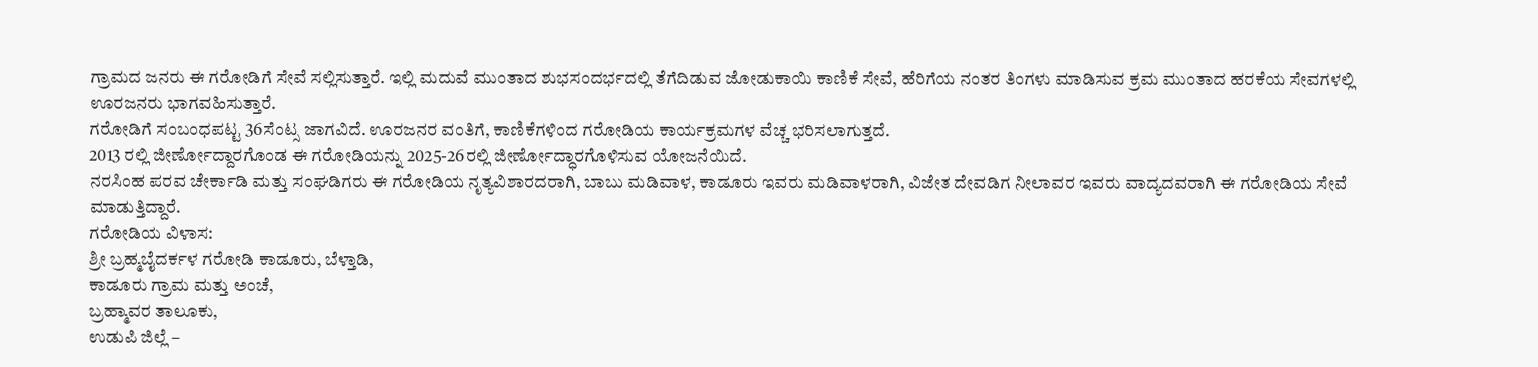ಗ್ರಾಮದ ಜನರು ಈ ಗರೋಡಿಗೆ ಸೇವೆ ಸಲ್ಲಿಸುತ್ತಾರೆ. ಇಲ್ಲಿ ಮದುವೆ ಮುಂತಾದ ಶುಭಸಂದರ್ಭದಲ್ಲಿ ತೆಗೆದಿಡುವ ಜೋಡುಕಾಯಿ ಕಾಣಿಕೆ ಸೇವೆ, ಹೆರಿಗೆಯ ನಂತರ ತಿಂಗಳು ಮಾಡಿಸುವ ಕ್ರಮ ಮುಂತಾದ ಹರಕೆಯ ಸೇವಗಳಲ್ಲಿ ಊರಜನರು ಭಾಗವಹಿಸುತ್ತಾರೆ.
ಗರೋಡಿಗೆ ಸಂಬಂಧಪಟ್ಟ 36ಸೆಂಟ್ಸ ಜಾಗವಿದೆ. ಊರಜನರ ವಂತಿಗೆ, ಕಾಣಿಕೆಗಳಿಂದ ಗರೋಡಿಯ ಕಾರ್ಯಕ್ರಮಗಳ ವೆಚ್ಚ ಭರಿಸಲಾಗುತ್ತದೆ.
2013 ರಲ್ಲಿ ಜೀರ್ಣೋದ್ದಾರಗೊಂಡ ಈ ಗರೋಡಿಯನ್ನು 2025-26ರಲ್ಲಿ ಜೀರ್ಣೋದ್ಧಾರಗೊಳಿಸುವ ಯೋಜನೆಯಿದೆ.
ನರಸಿಂಹ ಪರವ ಚೇರ್ಕಾಡಿ ಮತ್ತು ಸಂಘಡಿಗರು ಈ ಗರೋಡಿಯ ನೃತ್ಯವಿಶಾರದರಾಗಿ, ಬಾಬು ಮಡಿವಾಳ, ಕಾಡೂರು ಇವರು ಮಡಿವಾಳರಾಗಿ, ವಿಜೇತ ದೇವಡಿಗ ನೀಲಾವರ ಇವರು ವಾದ್ಯದವರಾಗಿ ಈ ಗರೋಡಿಯ ಸೇವೆ ಮಾಡುತ್ತಿದ್ದಾರೆ.
ಗರೋಡಿಯ ವಿಳಾಸ:
ಶ್ರೀ ಬ್ರಹ್ಮಬೈದರ್ಕಳ ಗರೋಡಿ ಕಾಡೂರು, ಬೆಳ್ತಾಡಿ,
ಕಾಡೂರು ಗ್ರಾಮ ಮತ್ತು ಅಂಚೆ,
ಬ್ರಹ್ಮಾವರ ತಾಲೂಕು,
ಉಡುಪಿ ಜಿಲ್ಲೆ –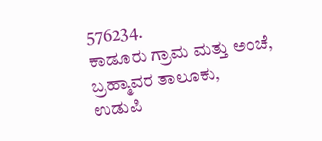576234.
ಕಾಡೂರು ಗ್ರಾಮ ಮತ್ತು ಅಂಚೆ,
ಬ್ರಹ್ಮಾವರ ತಾಲೂಕು,
ಉಡುಪಿ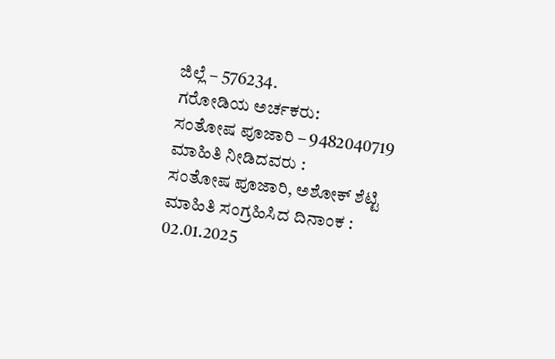ಜಿಲ್ಲೆ – 576234.
ಗರೋಡಿಯ ಅರ್ಚಕರು:
ಸಂತೋಷ ಪೂಜಾರಿ – 9482040719
ಮಾಹಿತಿ ನೀಡಿದವರು :
ಸಂತೋಷ ಪೂಜಾರಿ, ಅಶೋಕ್ ಶೆಟ್ಟಿ
ಮಾಹಿತಿ ಸಂಗ್ರಹಿಸಿದ ದಿನಾಂಕ :
02.01.2025